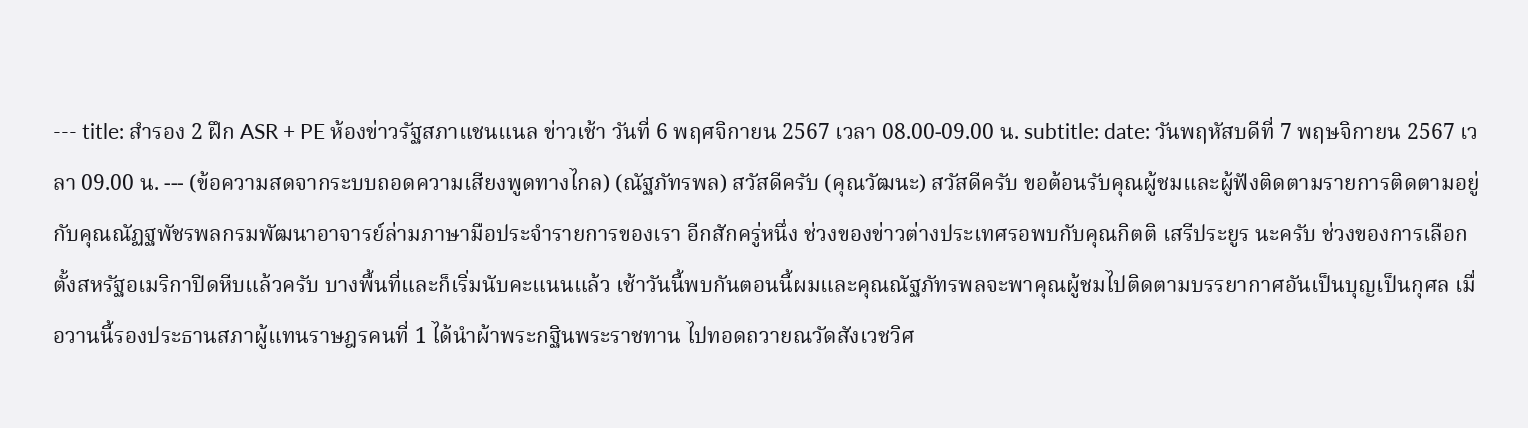--- title: สำรอง 2 ฝึก ASR + PE ห้องข่าวรัฐสภาแชนแนล ข่าวเช้า วันที่ 6 พฤศจิกายน 2567 เวลา 08.00-09.00 น. subtitle: date: วันพฤหัสบดีที่ 7 พฤษจิกายน 2567 เวลา 09.00 น. --- (ข้อความสดจากระบบถอดความเสียงพูดทางไกล) (ณัฐภัทรพล) สวัสดีครับ (คุณวัฒนะ) สวัสดีครับ ขอต้อนรับคุณผู้ชมและผู้ฟังติดตามรายการติดตามอยู่กับคุณณัฏฐพัชรพลกรมพัฒนาอาจารย์ล่ามภาษามือประจำรายการของเรา อีกสักครู่หนึ่ง ช่วงของข่าวต่างประเทศรอพบกับคุณกิตติ เสรีประยูร นะครับ ช่วงของการเลือกตั้งสหรัฐอเมริกาปิดหีบแล้วครับ บางพื้นที่และก็เริ่มนับคะแนนแล้ว เช้าวันนี้พบกันตอนนี้ผมและคุณณัฐภัทรพลจะพาคุณผู้ชมไปติดตามบรรยากาศอันเป็นบุญเป็นกุศล เมื่อวานนี้รองประธานสภาผู้แทนราษฎรคนที่ 1 ได้นำผ้าพระกฐินพระราชทาน ไปทอดถวายณวัดสังเวชวิศ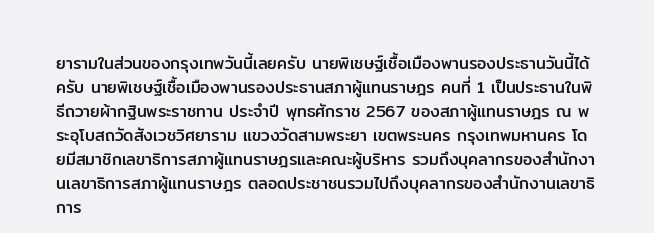ยารามในส่วนของกรุงเทพวันนี้เลยครับ นายพิเชษฐ์เชื้อเมืองพานรองประธานวันนี้ได้ครับ นายพิเชษฐ์เชื้อเมืองพานรองประธานสภาผู้แทนราษฎร คนที่ 1 เป็นประธานในพิธีถวายผ้ากฐินพระราชทาน ประจำปี พุทธศักราช 2567 ของสภาผู้แทนราษฎร ณ พระอุโบสถวัดสังเวชวิศยาราม แขวงวัดสามพระยา เขตพระนคร กรุงเทพมหานคร โดยมีสมาชิกเลขาธิการสภาผู้แทนราษฎรและคณะผู้บริหาร รวมถึงบุคลากรของสำนักงานเลขาธิการสภาผู้แทนราษฎร ตลอดประชาชนรวมไปถึงบุคลากรของสำนักงานเลขาธิการ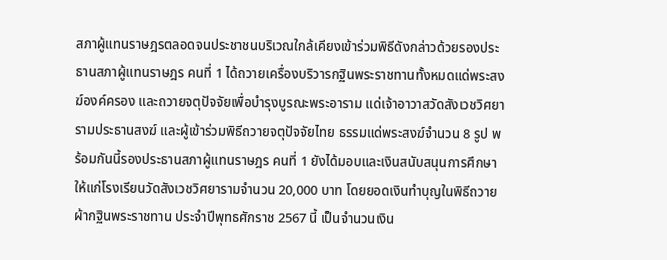สภาผู้แทนราษฎรตลอดจนประชาชนบริเวณใกล้เคียงเข้าร่วมพิธีดังกล่าวด้วยรองประธานสภาผู้แทนราษฎร คนที่ 1 ได้ถวายเครื่องบริวารกฐินพระราชทานทั้งหมดแด่พระสงฆ์องค์ครอง และถวายจตุปัจจัยเพื่อบำรุงบูรณะพระอาราม แด่เจ้าอาวาสวัดสังเวชวิศยารามประธานสงฆ์ และผู้เข้าร่วมพิธีถวายจตุปัจจัยไทย ธรรมแด่พระสงฆ์จำนวน 8 รูป พร้อมกันนี้รองประธานสภาผู้แทนราษฎร คนที่ 1 ยังได้มอบและเงินสนับสนุนการศึกษาให้แก่โรงเรียนวัดสังเวชวิศยารามจำนวน 20,000 บาท โดยยอดเงินทำบุญในพิธีถวายผ้ากฐินพระราชทาน ประจำปีพุทธศักราช 2567 นี้ เป็นจำนวนเงิน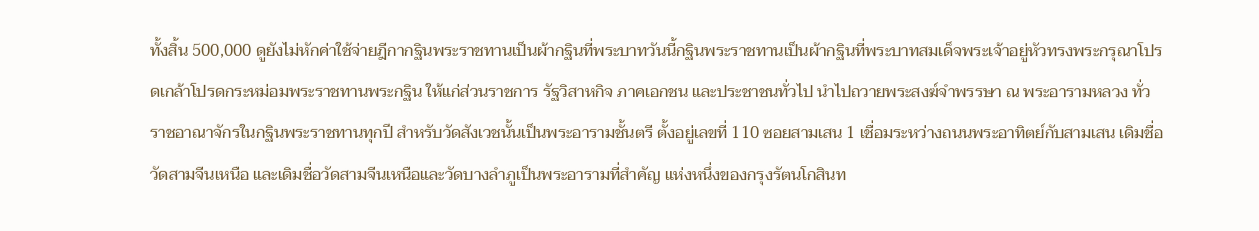ทั้งสิ้น 500,000 ดูยังไม่หักค่าใช้จ่ายฎีกากฐินพระราชทานเป็นผ้ากฐินที่พระบาทวันนี้กฐินพระราชทานเป็นผ้ากฐินที่พระบาทสมเด็จพระเจ้าอยู่หัวทรงพระกรุณาโปรดเกล้าโปรดกระหม่อมพระราชทานพระกฐิน ให้แก่ส่วนราชการ รัฐวิสาหกิจ ภาคเอกชน และประชาชนทั่วไป นำไปถวายพระสงฆ์จำพรรษา ณ พระอารามหลวง ทั่วราชอาณาจักรในกฐินพระราชทานทุกปี สำหรับวัดสังเวชนั้นเป็นพระอารามชั้นตรี ตั้งอยู่เลขที่ 110 ซอยสามเสน 1 เชื่อมระหว่างถนนพระอาทิตย์กับสามเสน เดิมชื่อวัดสามจีนเหนือ และเดิมชื่อวัดสามจีนเหนือและวัดบางลำภูเป็นพระอารามที่สำคัญ แห่งหนึ่งของกรุงรัตนโกสินท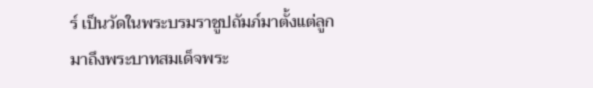ร์ เป็นวัดในพระบรมราชูปถัมภ์มาตั้งแต่ลูกมาถึงพระบาทสมเด็จพระ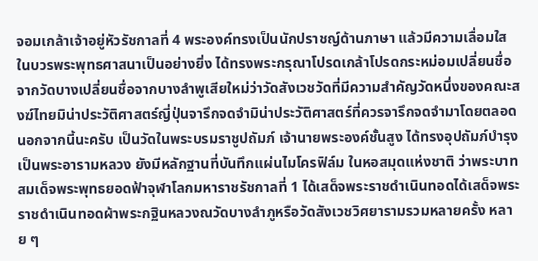จอมเกล้าเจ้าอยู่หัวรัชกาลที่ 4 พระองค์ทรงเป็นนักปราชญ์ด้านภาษา แล้วมีความเลื่อมใสในบวรพระพุทธศาสนาเป็นอย่างยิ่ง ได้ทรงพระกรุณาโปรดเกล้าโปรดกระหม่อมเปลี่ยนชื่อจากวัดบางเปลี่ยนชื่อจากบางลำพูเสียใหม่ว่าวัดสังเวชวัดที่มีความสำคัญวัดหนึ่งของคณะสงฆ์ไทยมิน่าประวัติศาสตร์ญี่ปุ่นจารึกจดจำมิน่าประวัติศาสตร์ที่ควรจารึกจดจำมาโดยตลอด นอกจากนี้นะครับ เป็นวัดในพระบรมราชูปถัมภ์ เจ้านายพระองค์ชั้นสูง ได้ทรงอุปถัมภ์บำรุงเป็นพระอารามหลวง ยังมีหลักฐานที่บันทึกแผ่นไมโครฟิล์ม ในหอสมุดแห่งชาติ ว่าพระบาทสมเด็จพระพุทธยอดฟ้าจุฬาโลกมหาราชรัชกาลที่ 1 ได้เสด็จพระราชดำเนินทอดได้เสด็จพระราชดำเนินทอดผ้าพระกฐินหลวงณวัดบางลำภูหรือวัดสังเวชวิศยารามรวมหลายครั้ง หลาย ๆ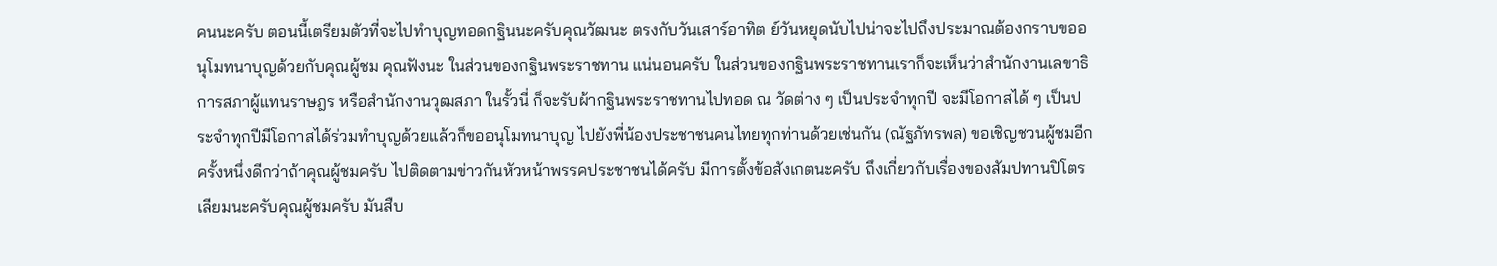คนนะครับ ตอนนี้เตรียมตัวที่จะไปทำบุญทอดกฐินนะครับคุณวัฒนะ ตรงกับวันเสาร์อาทิต ย์วันหยุดนับไปน่าจะไปถึงประมาณต้องกราบขออนุโมทนาบุญด้วยกับคุณผู้ชม คุณฟังนะ ในส่วนของกฐินพระราชทาน แน่นอนครับ ในส่วนของกฐินพระราชทานเราก็จะเห็นว่าสำนักงานเลขาธิการสภาผู้แทนราษฎร หรือสำนักงานวุฒสภา ในรั้วนี่ ก็จะรับผ้ากฐินพระราชทานไปทอด ณ วัดต่าง ๆ เป็นประจำทุกปี จะมีโอกาสได้ ๆ เป็นประจำทุกปีมีโอกาสได้ร่วมทำบุญด้วยแล้วก็ขออนุโมทนาบุญ ไปยังพี่น้องประชาชนคนไทยทุกท่านด้วยเช่นกัน (ณัฐภัทรพล) ขอเชิญชวนผู้ชมอีกครั้งหนึ่งดีกว่าถ้าคุณผู้ชมครับ ไปติดตามข่าวกันหัวหน้าพรรคประชาชนได้ครับ มีการตั้งข้อสังเกตนะครับ ถึงเกี่ยวกับเรื่องของสัมปทานปิโตรเลียมนะครับคุณผู้ชมครับ มันสืบ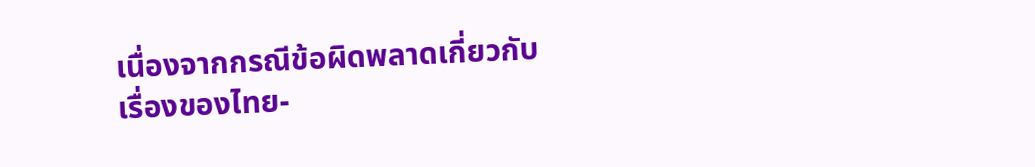เนื่องจากกรณีข้อผิดพลาดเกี่ยวกับเรื่องของไทย-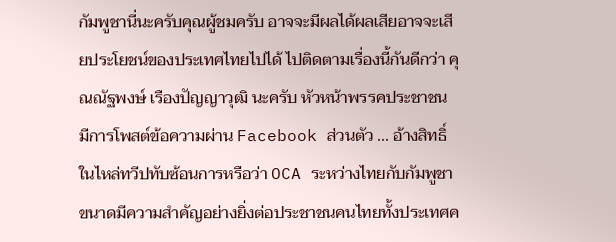กัมพูชานี่นะครับคุณผู้ชมครับ อาจจะมีผลได้ผลเสียอาจจะเสียประโยชน์ของประเทศไทยไปได้ ไปติดตามเรื่องนี้กันดีกว่า คุณณัฐพงษ์ เรืองปัญญาวุฒิ นะครับ หัวหน้าพรรคประชาชน มีการโพสต์ข้อความผ่าน Facebook ส่วนตัว ... อ้างสิทธิ์ในไหล่ทวีปทับซ้อนการหรือว่า OCA ระหว่างไทยกับกัมพูชา ขนาดมีความสำคัญอย่างยิ่งต่อประชาชนคนไทยทั้งประเทศค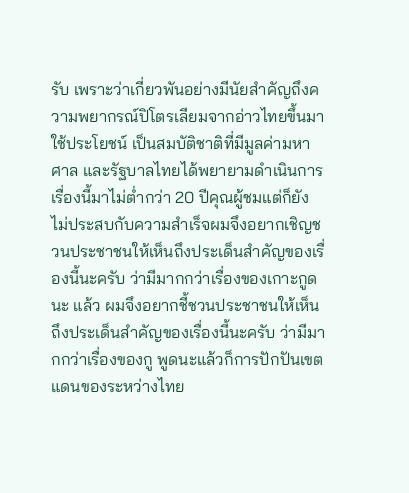รับ เพราะว่าเกี่ยวพันอย่างมีนัยสำคัญถึงความพยากรณ์ปิโตรเลียมจากอ่าวไทยขึ้นมาใช้ประโยชน์ เป็นสมบัติชาติที่มีมูลค่ามหาศาล และรัฐบาลไทยได้พยายามดำเนินการเรื่องนี้มาไม่ต่ำกว่า 20 ปีคุณผู้ชมแต่ก็ยังไม่ประสบกับความสำเร็จผมจึงอยากเชิญชวนประชาชนให้เห็นถึงประเด็นสำคัญของเรื่องนี้นะครับ ว่ามีมากกว่าเรื่องของเกาะกูดนะ แล้ว ผมจึงอยากชี้ชวนประชาชนให้เห็นถึงประเด็นสำคัญของเรื่องนี้นะครับ ว่ามีมากกว่าเรื่องของกู พูดนะแล้วก็การปักปันเขตแดนของระหว่างไทย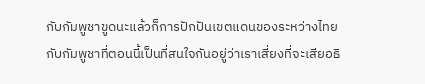กับกัมพูชาขูดนะแล้วก็การปักปันเขตแดนของระหว่างไทยกับกัมพูชาที่ตอนนี้เป็นที่สนใจกันอยู่ว่าเราเสี่ยงที่จะเสียอธิ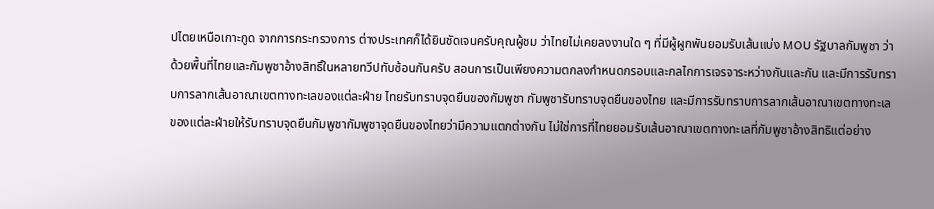ปไตยเหนือเกาะกูด จากการกระทรวงการ ต่างประเทศก็ได้ยินชัดเจนครับคุณผู้ชม ว่าไทยไม่เคยลงงานใด ๆ ที่มีผู้ผูกพันยอมรับเส้นแบ่ง MOU รัฐบาลกัมพูชา ว่าด้วยพื้นที่ไทยและกัมพูชาอ้างสิทธิ์ในหลายทวีปทับซ้อนกันครับ สอนการเป็นเพียงความตกลงกำหนดกรอบและกลไกการเจรจาระหว่างกันและกัน และมีการรับทราบการลากเส้นอาณาเขตทางทะเลของแต่ละฝ่าย ไทยรับทราบจุดยืนของกัมพูชา กัมพูชารับทราบจุดยืนของไทย และมีการรับทราบการลากเส้นอาณาเขตทางทะเลของแต่ละฝ่ายให้รับทราบจุดยืนกัมพูชากัมพูชาจุดยืนของไทยว่ามีความแตกต่างกัน ไม่ใช่การที่ไทยยอมรับเส้นอาณาเขตทางทะเลที่กัมพูชาอ้างสิทธิแต่อย่าง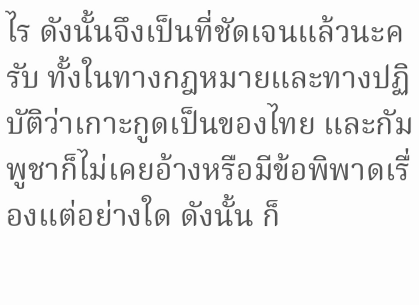ไร ดังนั้นจึงเป็นที่ชัดเจนแล้วนะครับ ทั้งในทางกฎหมายและทางปฏิบัติว่าเกาะกูดเป็นของไทย และกัมพูชาก็ไม่เคยอ้างหรือมีข้อพิพาดเรื่องแต่อย่างใด ดังนั้น ก็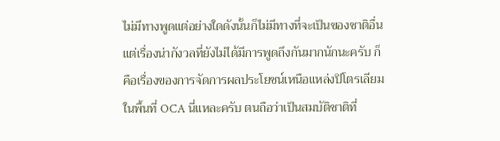ไม่มีทางพูดแต่อย่างใดดังนั้นก็ไม่มีทางที่จะเป็นของชาติอื่น แต่เรื่องน่ากังวลที่ยังไม่ได้มีการพูดถึงกันมากนักนะครับ ก็คือเรื่องของการจัดการผลประโยชน์เหนือแหล่งปิโตรเลียมในพื้นที่ OCA นี่แหละครับ ตนถือว่าเป็นสมบัติชาติที่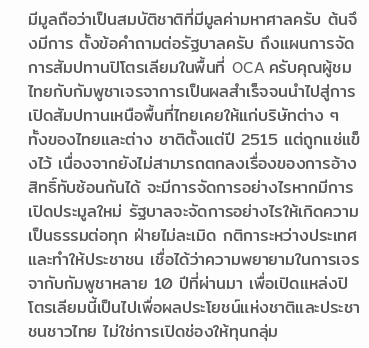มีมูลถือว่าเป็นสมบัติชาติที่มีมูลค่ามหาศาลครับ ต้นจึงมีการ ตั้งข้อคำถามต่อรัฐบาลครับ ถึงแผนการจัดการสัมปทานปิโตรเลียมในพื้นที่ OCA ครับคุณผู้ชม ไทยกับกัมพูชาเจรจาการเป็นผลสำเร็จจนนำไปสู่การเปิดสัมปทานเหนือพื้นที่ไทยเคยให้แก่บริษัทต่าง ๆ ทั้งของไทยและต่าง ชาติตั้งแต่ปี 2515 แต่ถูกแช่แข็งไว้ เนื่องจากยังไม่สามารถตกลงเรื่องของการอ้างสิทธิ์ทับซ้อนกันได้ จะมีการจัดการอย่างไรหากมีการเปิดประมูลใหม่ รัฐบาลจะจัดการอย่างไรให้เกิดความเป็นธรรมต่อทุก ฝ่ายไม่ละเมิด กติการะหว่างประเทศและทำให้ประชาชน เชื่อได้ว่าความพยายามในการเจรจากับกัมพูชาหลาย 10 ปีที่ผ่านมา เพื่อเปิดแหล่งปิโตรเลียมนี้เป็นไปเพื่อผลประโยชน์แห่งชาติและประชาชนชาวไทย ไม่ใช่การเปิดช่องให้ทุนกลุ่ม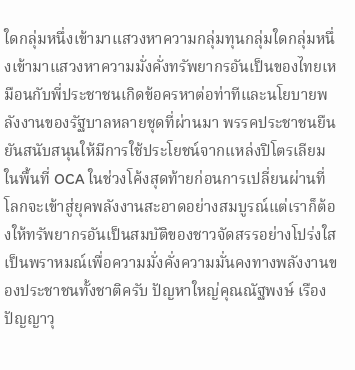ใดกลุ่มหนึ่งเข้ามาแสวงหาความกลุ่มทุนกลุ่มใดกลุ่มหนึ่งเข้ามาแสวงหาความมั่งคั่งทรัพยากรอันเป็นของไทยเหมือนกับพี่ประชาชนเกิดข้อครหาต่อท่าทีและนโยบายพลังงานของรัฐบาลหลายชุดที่ผ่านมา พรรคประชาชนยืนยันสนับสนุนให้มีการใช้ประโยชน์จากแหล่งปิโตรเลียมในพื้นที่ OCA ในช่วงโค้งสุดท้ายก่อนการเปลี่ยนผ่านที่โลกจะเข้าสู่ยุคพลังงานสะอาดอย่างสมบูรณ์แต่เราก็ต้องให้ทรัพยากรอันเป็นสมบัติของชาวจัดสรรอย่างโปร่งใสเป็นพราหมณ์เพื่อความมั่งคั่งความมั่นคงทางพลังงานของประชาชนทั้งชาติครับ ปัญหาใหญ่คุณณัฐพงษ์ เรืองปัญญาวุ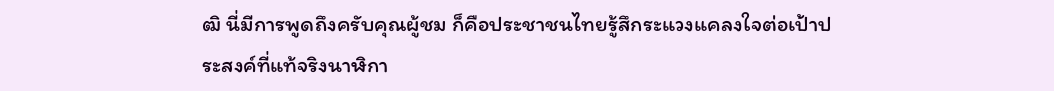ฒิ นี่มีการพูดถึงครับคุณผู้ชม ก็คือประชาชนไทยรู้สึกระแวงแคลงใจต่อเป้าประสงค์ที่แท้จริงนาฬิกา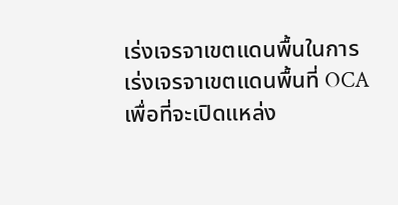เร่งเจรจาเขตแดนพื้นในการเร่งเจรจาเขตแดนพื้นที่ OCA เพื่อที่จะเปิดแหล่ง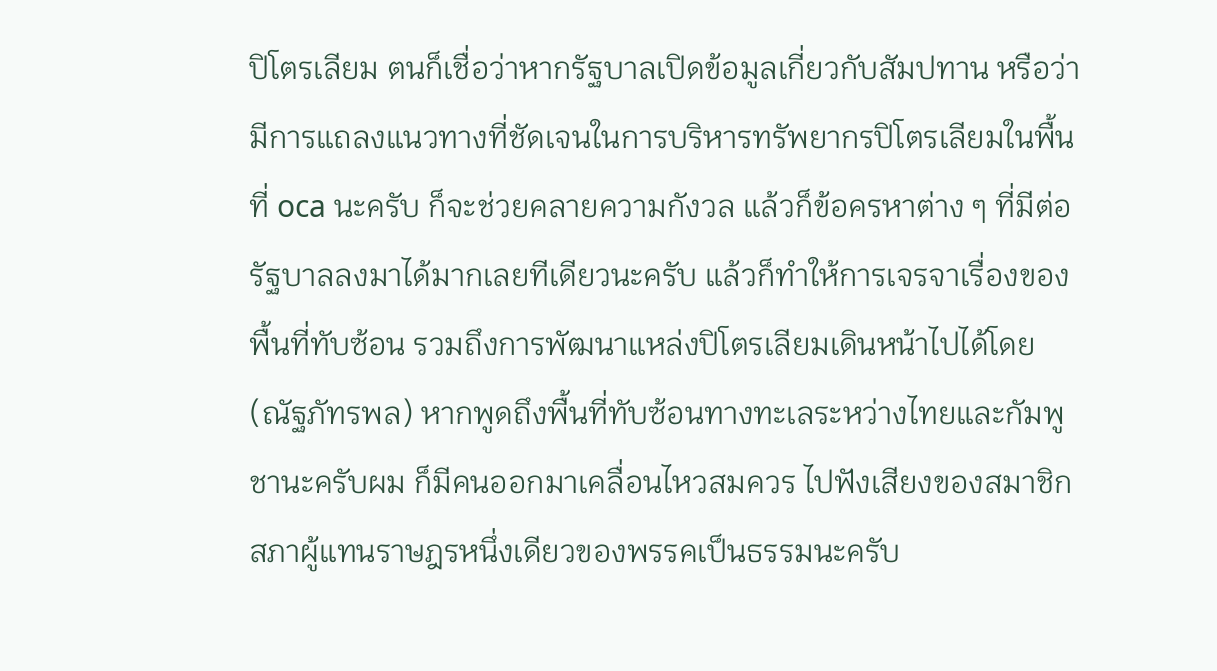ปิโตรเลียม ตนก็เชื่อว่าหากรัฐบาลเปิดข้อมูลเกี่ยวกับสัมปทาน หรือว่ามีการแถลงแนวทางที่ชัดเจนในการบริหารทรัพยากรปิโตรเลียมในพื้นที่ oca นะครับ ก็จะช่วยคลายความกังวล แล้วก็ข้อครหาต่าง ๆ ที่มีต่อรัฐบาลลงมาได้มากเลยทีเดียวนะครับ แล้วก็ทำให้การเจรจาเรื่องของพื้นที่ทับซ้อน รวมถึงการพัฒนาแหล่งปิโตรเลียมเดินหน้าไปได้โดย (ณัฐภัทรพล) หากพูดถึงพื้นที่ทับซ้อนทางทะเลระหว่างไทยและกัมพูชานะครับผม ก็มีคนออกมาเคลื่อนไหวสมควร ไปฟังเสียงของสมาชิกสภาผู้แทนราษฎรหนึ่งเดียวของพรรคเป็นธรรมนะครับ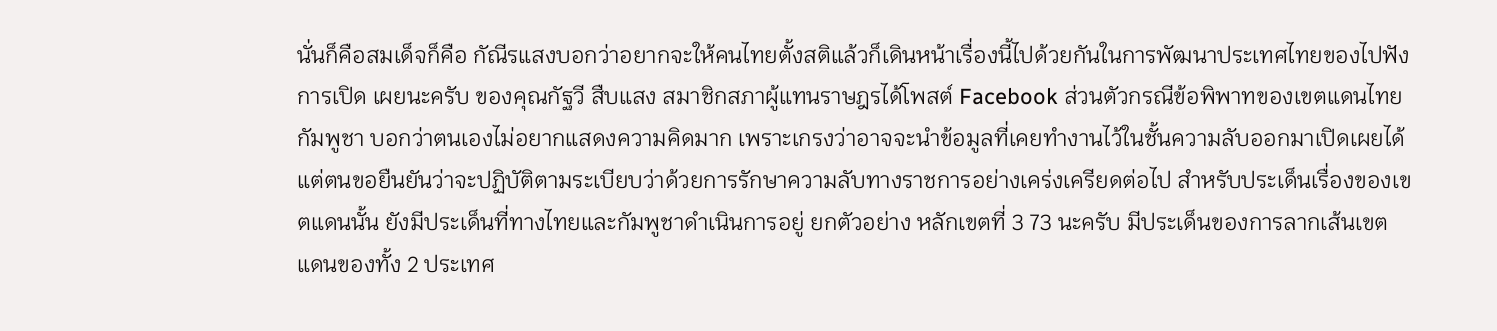นั่นก็คือสมเด็จก็คือ กัณีรแสงบอกว่าอยากจะให้คนไทยตั้งสติแล้วก็เดินหน้าเรื่องนี้ไปด้วยกันในการพัฒนาประเทศไทยของไปฟังการเปิด เผยนะครับ ของคุณกัฐวี สืบแสง สมาชิกสภาผู้แทนราษฎรได้โพสต์ Facebook ส่วนตัวกรณีข้อพิพาทของเขตแดนไทยกัมพูชา บอกว่าตนเองไม่อยากแสดงความคิดมาก เพราะเกรงว่าอาจจะนำข้อมูลที่เคยทำงานไว้ในชั้นความลับออกมาเปิดเผยได้ แต่ตนขอยืนยันว่าจะปฏิบัติตามระเบียบว่าด้วยการรักษาความลับทางราชการอย่างเคร่งเครียดต่อไป สำหรับประเด็นเรื่องของเขตแดนนั้น ยังมีประเด็นที่ทางไทยและกัมพูชาดำเนินการอยู่ ยกตัวอย่าง หลักเขตที่ 3 73 นะครับ มีประเด็นของการลากเส้นเขตแดนของทั้ง 2 ประเทศ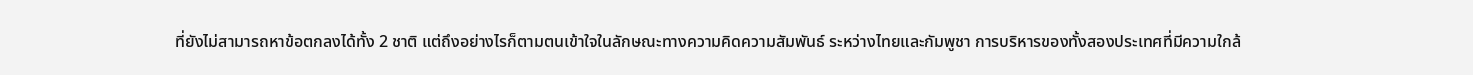ที่ยังไม่สามารถหาข้อตกลงได้ทั้ง 2 ชาติ แต่ถึงอย่างไรก็ตามตนเข้าใจในลักษณะทางความคิดความสัมพันธ์ ระหว่างไทยและกัมพูชา การบริหารของทั้งสองประเทศที่มีความใกล้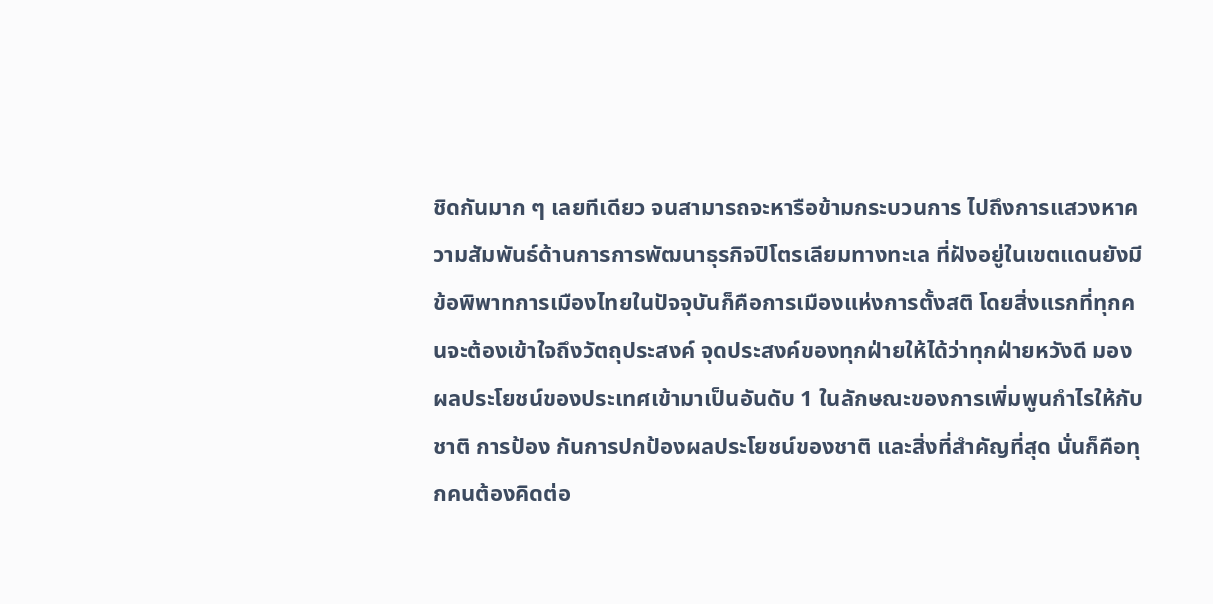ชิดกันมาก ๆ เลยทีเดียว จนสามารถจะหารือข้ามกระบวนการ ไปถึงการแสวงหาความสัมพันธ์ด้านการการพัฒนาธุรกิจปิโตรเลียมทางทะเล ที่ฝังอยู่ในเขตแดนยังมีข้อพิพาทการเมืองไทยในปัจจุบันก็คือการเมืองแห่งการตั้งสติ โดยสิ่งแรกที่ทุกคนจะต้องเข้าใจถึงวัตถุประสงค์ จุดประสงค์ของทุกฝ่ายให้ได้ว่าทุกฝ่ายหวังดี มองผลประโยชน์ของประเทศเข้ามาเป็นอันดับ 1 ในลักษณะของการเพิ่มพูนกำไรให้กับชาติ การป้อง กันการปกป้องผลประโยชน์ของชาติ และสิ่งที่สำคัญที่สุด นั่นก็คือทุกคนต้องคิดต่อ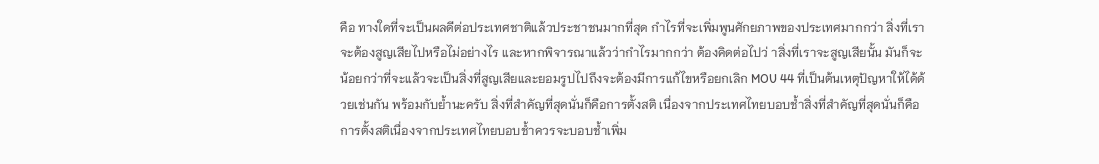คือ ทางใดที่จะเป็นผลดีต่อประเทศชาติแล้วประชาชนมากที่สุด กำไรที่จะเพิ่มพูนศักยภาพของประเทศมากกว่า สิ่งที่เราจะต้องสูญเสียไปหรือไม่อย่างไร และหากพิจารณาแล้วว่ากำไรมากกว่า ต้องคิดต่อไปว่ าสิ่งที่เราจะสูญเสียนั้น มันก็จะน้อยกว่าที่จะแล้วจะเป็นสิ่งที่สูญเสียและยอมรูปไปถึงจะต้องมีการแก้ไขหรือยกเลิก MOU 44 ที่เป็นต้นเหตุปัญหาให้ได้ด้วยเช่นกัน พร้อมกับย้ำนะครับ สิ่งที่สำคัญที่สุดนั่นก็คือการตั้งสติ เนื่องจากประเทศไทยบอบช้ำสิ่งที่สำคัญที่สุดนั่นก็คือการตั้งสติเนื่องจากประเทศไทยบอบช้ำควรจะบอบช้ำเพิ่ม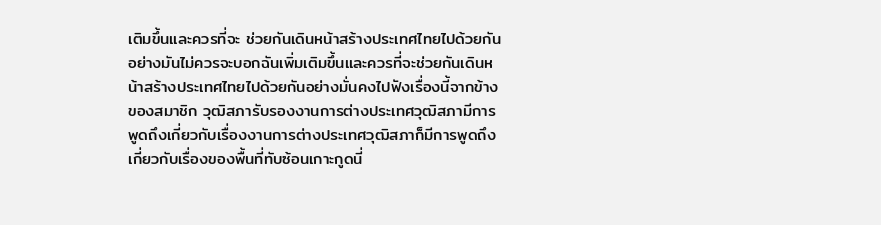เติมขึ้นและควรที่จะ ช่วยกันเดินหน้าสร้างประเทศไทยไปด้วยกันอย่างมันไม่ควรจะบอกฉันเพิ่มเติมขึ้นและควรที่จะช่วยกันเดินหน้าสร้างประเทศไทยไปด้วยกันอย่างมั่นคงไปฟังเรื่องนี้จากข้างของสมาชิก วุฒิสภารับรองงานการต่างประเทศวุฒิสภามีการพูดถึงเกี่ยวกับเรื่องงานการต่างประเทศวุฒิสภาก็มีการพูดถึงเกี่ยวกับเรื่องของพื้นที่ทับซ้อนเกาะกูดนี่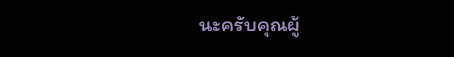นะครับคุณผู้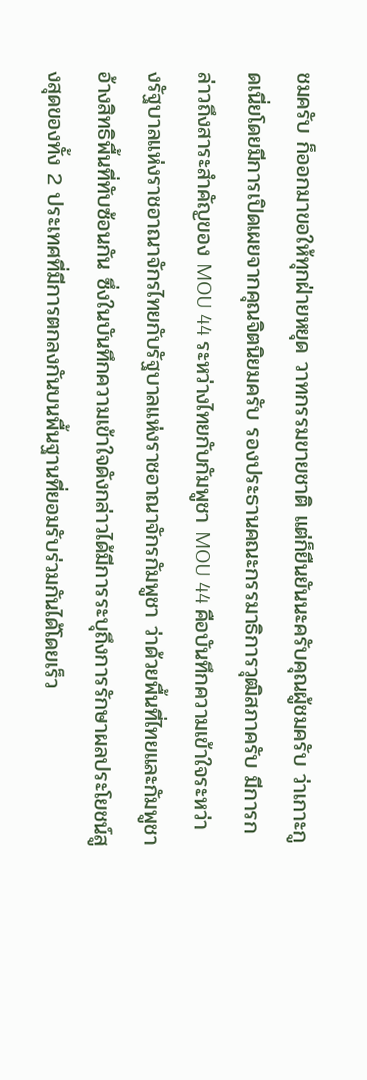ชมครับ ก็ออกมาขอให้ทุกฝ่ายหยุด วาทกรรมขายชาติ แต่ก็ยืนยันนะครับคุณผู้ชมครับ ว่าเกาะกูดเนี่ยโดยมีการเปิดเผยจากคุณจิตนิยมครับ รองประธานคณะกรรมาธิการวุฒิสภาครับ มีการกล่าวถึงสาระสำคัญของ MOU 44 ระหว่างไทยกับกัมพูชา MOU 44 คือบันทึกความเข้าใจระหว่างรัฐบาลแห่งราชอาณาจักรไทยกับรัฐบาลแห่งราชอาณาจักรกัมพูชา ว่าด้วยพื้นที่ไทยและกัมพูชาอ้างสิทธิพื้นที่ทับซ้อนกัน ซึ่งในบันทึกความเข้าใจดังกล่าวได้มีการระบุถึงการรักษาผลประโยชน์สูงสุดของทั้ง 2 ประเทศที่มีการตกลงกันบนพื้นฐานที่ยอมรับร่วมกันได้โดยเร็ว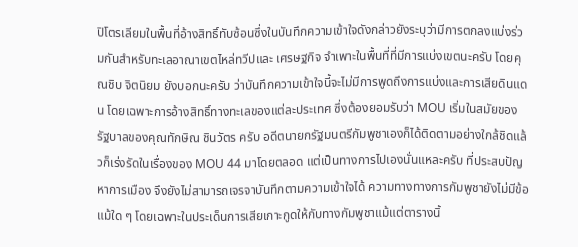ปิโตรเลียมในพื้นที่อ้างสิทธิ์ทับซ้อนซึ่งในบันทึกความเข้าใจดังกล่าวยังระบุว่ามีการตกลงแบ่งร่วมกันสำหรับทะเลอาณาเขตไหล่ทวีปและ เศรษฐกิจ จำเพาะในพื้นที่ที่มีการแบ่งเขตนะครับ โดยคุณชิบ จิตนิยม ยังบอกนะครับ ว่าบันทึกความเข้าใจนี้จะไม่มีการพูดถึงการแบ่งและการเสียดินแดน โดยเฉพาะการอ้างสิทธิ์ทางทะเลของแต่ละประเทศ ซึ่งต้องยอมรับว่า MOU เริ่มในสมัยของรัฐบาลของคุณทักษิณ ชินวัตร ครับ อดีตนายกรัฐมนตรีกัมพูชาเองก็ได้ติดตามอย่างใกล้ชิดแล้วก็เร่งรัดในเรื่องของ MOU 44 มาโดยตลอด แต่เป็นทางการไปเองนั่นแหละครับ ที่ประสบปัญหาการเมือง จึงยังไม่สามารถเจรจาบันทึกตามความเข้าใจได้ ความทางทางการกัมพูชายังไม่มีข้อแม้ใด ๆ โดยเฉพาะในประเด็นการเสียเกาะกูดให้กับทางกัมพูชาแม้แต่ตารางนิ้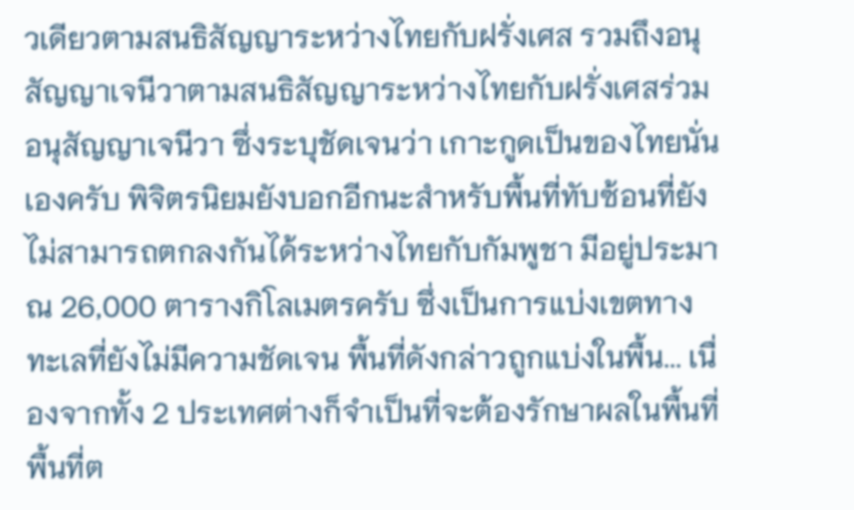วเดียวตามสนธิสัญญาระหว่างไทยกับฝรั่งเศส รวมถึงอนุสัญญาเจนีวาตามสนธิสัญญาระหว่างไทยกับฝรั่งเศสร่วมอนุสัญญาเจนีวา ซึ่งระบุชัดเจนว่า เกาะกูดเป็นของไทยนั่นเองครับ พิจิตรนิยมยังบอกอีกนะสำหรับพื้นที่ทับซ้อนที่ยังไม่สามารถตกลงกันได้ระหว่างไทยกับกัมพูชา มีอยู่ประมาณ 26,000 ตารางกิโลเมตรครับ ซึ่งเป็นการแบ่งเขตทางทะเลที่ยังไม่มีความชัดเจน พื้นที่ดังกล่าวถูกแบ่งในพื้น... เนื่องจากทั้ง 2 ประเทศต่างก็จำเป็นที่จะต้องรักษาผลในพื้นที่ พื้นที่ต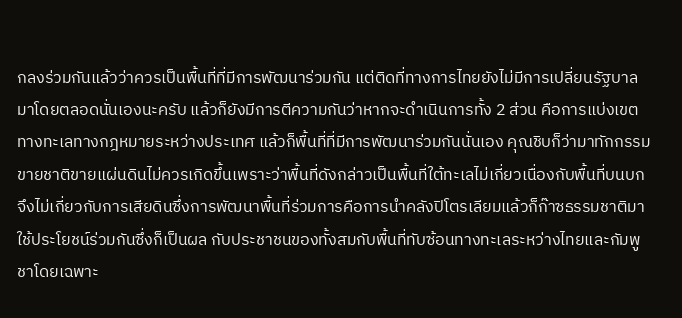กลงร่วมกันแล้วว่าควรเป็นพื้นที่ที่มีการพัฒนาร่วมกัน แต่ติดที่ทางการไทยยังไม่มีการเปลี่ยนรัฐบาลมาโดยตลอดนั่นเองนะครับ แล้วก็ยังมีการตีความกันว่าหากจะดำเนินการทั้ง 2 ส่วน คือการแบ่งเขตทางทะเลทางกฎหมายระหว่างประเทศ แล้วก็พื้นที่ที่มีการพัฒนาร่วมกันนั่นเอง คุณชิบก็ว่ามาทักกรรมขายชาติขายแผ่นดินไม่ควรเกิดขึ้นเพราะว่าพื้นที่ดังกล่าวเป็นพื้นที่ใต้ทะเลไม่เกี่ยวเนื่องกับพื้นที่บนบกจึงไม่เกี่ยวกับการเสียดินซึ่งการพัฒนาพื้นที่ร่วมการคือการนำคลังปิโตรเลียมแล้วก็ก๊าซธรรมชาติมาใช้ประโยชน์ร่วมกันซึ่งก็เป็นผล กับประชาชนของทั้งสมกับพื้นที่ทับซ้อนทางทะเลระหว่างไทยและกัมพูชาโดยเฉพาะ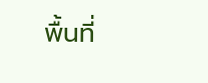พื้นที่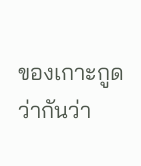ของเกาะกูดว่ากันว่า